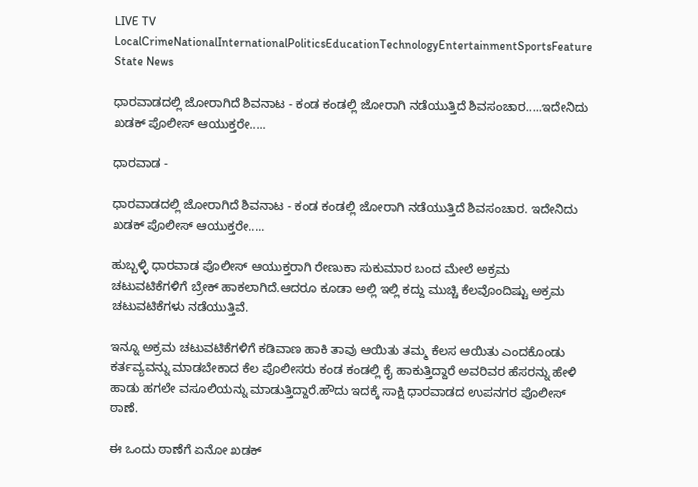LIVE TV LocalCrimeNationalInternationalPoliticsEducationTechnologyEntertainmentSportsFeature
State News

ಧಾರವಾಡದಲ್ಲಿ ಜೋರಾಗಿದೆ ಶಿವನಾಟ - ಕಂಡ ಕಂಡಲ್ಲಿ ಜೋರಾಗಿ ನಡೆಯುತ್ತಿದೆ ಶಿವಸಂಚಾರ.....ಇದೇನಿದು ಖಡಕ್ ಪೊಲೀಸ್ ಆಯುಕ್ತರೇ.....

ಧಾರವಾಡ -

ಧಾರವಾಡದಲ್ಲಿ ಜೋರಾಗಿದೆ ಶಿವನಾಟ - ಕಂಡ ಕಂಡಲ್ಲಿ ಜೋರಾಗಿ ನಡೆಯುತ್ತಿದೆ ಶಿವಸಂಚಾರ. ಇದೇನಿದು ಖಡಕ್ ಪೊಲೀಸ್ ಆಯುಕ್ತರೇ.....

ಹುಬ್ಬಳ್ಳಿ ಧಾರವಾಡ ಪೊಲೀಸ್ ಆಯುಕ್ತರಾಗಿ ರೇಣುಕಾ ಸುಕುಮಾರ ಬಂದ ಮೇಲೆ ಅಕ್ರಮ ಚಟುವಟಿಕೆಗಳಿಗೆ ಬ್ರೇಕ್ ಹಾಕಲಾಗಿದೆ.ಆದರೂ ಕೂಡಾ ಅಲ್ಲಿ ಇಲ್ಲಿ ಕದ್ದು ಮುಚ್ಚಿ ಕೆಲವೊಂದಿಷ್ಟು ಅಕ್ರಮ ಚಟುವಟಿಕೆಗಳು ನಡೆಯುತ್ತಿವೆ.

ಇನ್ನೂ ಅಕ್ರಮ ಚಟುವಟಿಕೆಗಳಿಗೆ ಕಡಿವಾಣ ಹಾಕಿ ತಾವು ಆಯಿತು ತಮ್ಮ ಕೆಲಸ ಆಯಿತು ಎಂದಕೊಂಡು ಕರ್ತವ್ಯವನ್ನು ಮಾಡಬೇಕಾದ ಕೆಲ ಪೊಲೀಸರು ಕಂಡ ಕಂಡಲ್ಲಿ ಕೈ ಹಾಕುತ್ತಿದ್ದಾರೆ ಅವರಿವರ ಹೆಸರನ್ನು ಹೇಳಿ ಹಾಡು ಹಗಲೇ ವಸೂಲಿಯನ್ನು ಮಾಡುತ್ತಿದ್ದಾರೆ.ಹೌದು ಇದಕ್ಕೆ ಸಾಕ್ಷಿ ಧಾರವಾಡದ ಉಪನಗರ ಪೊಲೀಸ್ ಠಾಣೆ.

ಈ ಒಂದು ಠಾಣೆಗೆ ಏನೋ ಖಡಕ್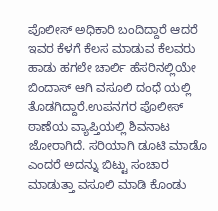ಪೊಲೀಸ್ ಅಧಿಕಾರಿ ಬಂದಿದ್ದಾರೆ ಆದರೆ ಇವರ ಕೆಳಗೆ ಕೆಲಸ ಮಾಡುವ ಕೆಲವರು ಹಾಡು ಹಗಲೇ ಚಾರ್ಲಿ ಹೆಸರಿನಲ್ಲಿಯೇ ಬಿಂದಾಸ್ ಆಗಿ ವಸೂಲಿ ದಂಧೆ ಯಲ್ಲಿ ತೊಡಗಿದ್ದಾರೆ.ಉಪನಗರ ಪೊಲೀಸ್ ಠಾಣೆಯ ವ್ಯಾಪ್ತಿಯಲ್ಲಿ ಶಿವನಾಟ ಜೋರಾಗಿದೆ. ಸರಿಯಾಗಿ ಡೂಟಿ ಮಾಡೊ ಎಂದರೆ ಅದನ್ನು ಬಿಟ್ಟು ಸಂಚಾರ ಮಾಡುತ್ತಾ ವಸೂಲಿ ಮಾಡಿ ಕೊಂಡು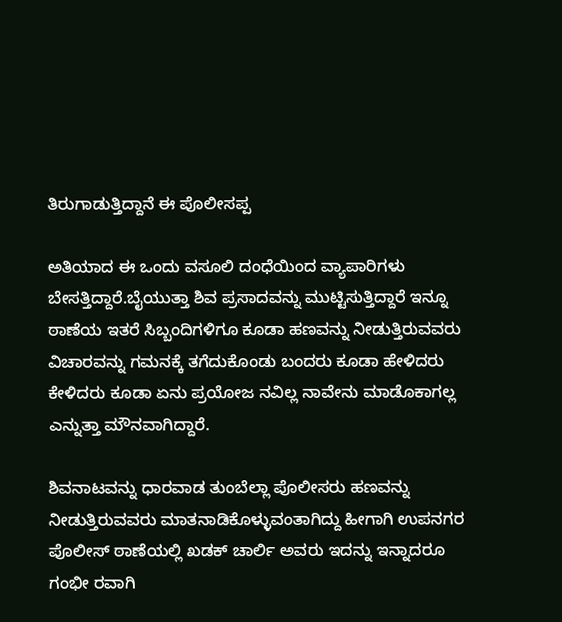ತಿರುಗಾಡುತ್ತಿದ್ದಾನೆ ಈ ಪೊಲೀಸಪ್ಪ

ಅತಿಯಾದ ಈ ಒಂದು ವಸೂಲಿ ದಂಧೆಯಿಂದ ವ್ಯಾಪಾರಿಗಳು ಬೇಸತ್ತಿದ್ದಾರೆ.ಬೈಯುತ್ತಾ ಶಿವ ಪ್ರಸಾದವನ್ನು ಮುಟ್ಟಿಸುತ್ತಿದ್ದಾರೆ ಇನ್ನೂ ಠಾಣೆಯ ಇತರೆ ಸಿಬ್ಬಂದಿಗಳಿಗೂ ಕೂಡಾ ಹಣವನ್ನು ನೀಡುತ್ತಿರುವವರು ವಿಚಾರವನ್ನು ಗಮನಕ್ಕೆ ತಗೆದುಕೊಂಡು ಬಂದರು ಕೂಡಾ ಹೇಳಿದರು ಕೇಳಿದರು ಕೂಡಾ ಏನು ಪ್ರಯೋಜ ನವಿಲ್ಲ ನಾವೇನು ಮಾಡೊಕಾಗಲ್ಲ ಎನ್ನುತ್ತಾ ಮೌನವಾಗಿದ್ದಾರೆ.

ಶಿವನಾಟವನ್ನು ಧಾರವಾಡ ತುಂಬೆಲ್ಲಾ ಪೊಲೀಸರು ಹಣವನ್ನು ನೀಡುತ್ತಿರುವವರು ಮಾತನಾಡಿಕೊಳ್ಳುವಂತಾಗಿದ್ದು ಹೀಗಾಗಿ ಉಪನಗರ ಪೊಲೀಸ್ ಠಾಣೆಯಲ್ಲಿ ಖಡಕ್ ಚಾರ್ಲಿ ಅವರು ಇದನ್ನು ಇನ್ನಾದರೂ ಗಂಭೀ ರವಾಗಿ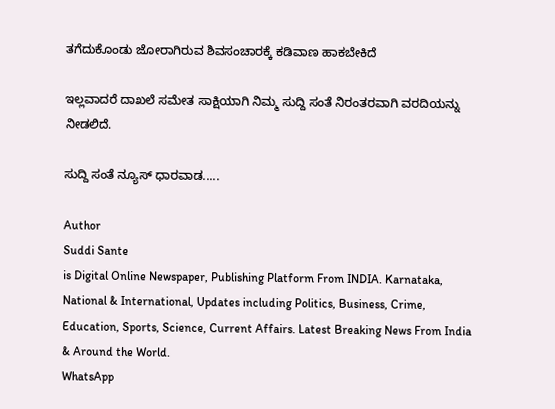ತಗೆದುಕೊಂಡು ಜೋರಾಗಿರುವ ಶಿವಸಂಚಾರಕ್ಕೆ ಕಡಿವಾಣ ಹಾಕಬೇಕಿದೆ

ಇಲ್ಲವಾದರೆ ದಾಖಲೆ ಸಮೇತ ಸಾಕ್ಷಿಯಾಗಿ ನಿಮ್ಮ ಸುದ್ದಿ ಸಂತೆ ನಿರಂತರವಾಗಿ ವರದಿಯನ್ನು ನೀಡಲಿದೆ.

ಸುದ್ದಿ ಸಂತೆ ನ್ಯೂಸ್ ಧಾರವಾಡ.....

Author
Suddi Sante
is Digital Online Newspaper, Publishing Platform From INDIA. Karnataka, National & International, Updates including Politics, Business, Crime, Education, Sports, Science, Current Affairs. Latest Breaking News From India & Around the World.
WhatsApp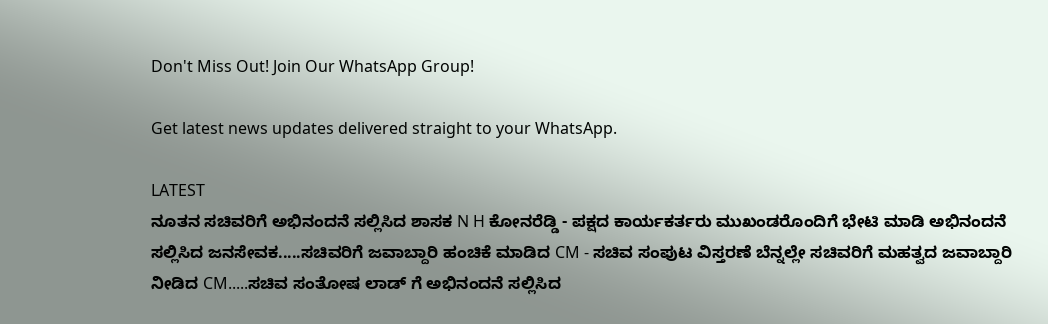Don't Miss Out! Join Our WhatsApp Group!

Get latest news updates delivered straight to your WhatsApp.

LATEST
ನೂತನ ಸಚಿವರಿಗೆ ಅಭಿನಂದನೆ ಸಲ್ಲಿಸಿದ ಶಾಸಕ N H ಕೋನರೆಡ್ಡಿ - ಪಕ್ಷದ ಕಾರ್ಯಕರ್ತರು ಮುಖಂಡರೊಂದಿಗೆ ಭೇಟಿ ಮಾಡಿ ಅಭಿನಂದನೆ ಸಲ್ಲಿಸಿದ ಜನಸೇವಕ.....ಸಚಿವರಿಗೆ ಜವಾಬ್ದಾರಿ ಹಂಚಿಕೆ ಮಾಡಿದ CM - ಸಚಿವ ಸಂಪುಟ ವಿಸ್ತರಣೆ ಬೆನ್ನಲ್ಲೇ ಸಚಿವರಿಗೆ ಮಹತ್ವದ ಜವಾಬ್ದಾರಿ ನೀಡಿದ CM.....ಸಚಿವ ಸಂತೋಷ ಲಾಡ್ ಗೆ ಅಭಿನಂದನೆ ಸಲ್ಲಿಸಿದ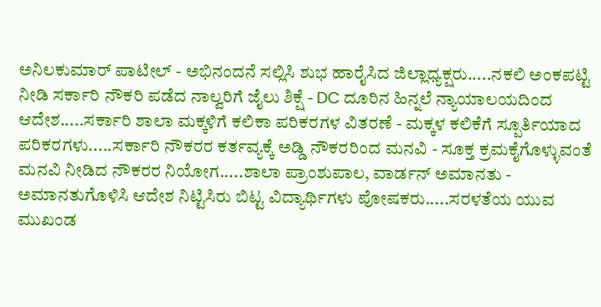ಅನಿಲಕುಮಾರ್ ಪಾಟೀಲ್ - ಅಭಿನಂದನೆ ಸಲ್ಲಿಸಿ ಶುಭ ಹಾರೈಸಿದ ಜಿಲ್ಲಾಧ್ಯಕ್ಷರು.....ನಕಲಿ ಅಂಕಪಟ್ಟಿ ನೀಡಿ ಸರ್ಕಾರಿ ನೌಕರಿ ಪಡೆದ ನಾಲ್ವರಿಗೆ ಜೈಲು ಶಿಕ್ಷೆ - DC ದೂರಿನ ಹಿನ್ನಲೆ ನ್ಯಾಯಾಲಯದಿಂದ ಆದೇಶ.....ಸರ್ಕಾರಿ ಶಾಲಾ ಮಕ್ಕಳಿಗೆ ಕಲಿಕಾ ಪರಿಕರಗಳ ವಿತರಣೆ - ಮಕ್ಕಳ ಕಲಿಕೆಗೆ ಸ್ಪೂರ್ತಿಯಾದ ಪರಿಕರಗಳು.....ಸರ್ಕಾರಿ ನೌಕರರ ಕರ್ತವ್ಯಕ್ಕೆ ಅಡ್ಡಿ ನೌಕರರಿಂದ ಮನವಿ - ಸೂಕ್ತ ಕ್ರಮಕೈಗೊಳ್ಳುವಂತೆ ಮನವಿ ನೀಡಿದ ನೌಕರರ ನಿಯೋಗ.....ಶಾಲಾ ಪ್ರಾಂಶುಪಾಲ, ವಾರ್ಡನ್ ಅಮಾನತು - ಅಮಾನತುಗೊಳಿಸಿ ಆದೇಶ ನಿಟ್ಟಿಸಿರು ಬಿಟ್ಟ ವಿದ್ಯಾರ್ಥಿಗಳು ಪೋಷಕರು.....ಸರಳತೆಯ ಯುವ ಮುಖಂಡ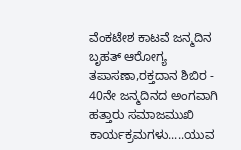ವೆಂಕಟೇಶ ಕಾಟವೆ ಜನ್ಮದಿನ ಬೃಹತ್ ಆರೋಗ್ಯ ತಪಾಸಣಾ,ರಕ್ತದಾನ ಶಿಬಿರ - 40ನೇ ಜನ್ಮದಿನದ ಅಂಗವಾಗಿ ಹತ್ತಾರು ಸಮಾಜಮುಖಿ ಕಾರ್ಯಕ್ರಮಗಳು.....ಯುವ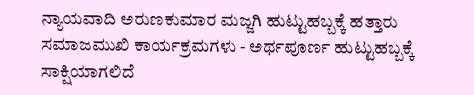ನ್ಯಾಯವಾದಿ ಅರುಣಕುಮಾರ ಮಜ್ಜಗಿ ಹುಟ್ಟುಹಬ್ಬಕ್ಕೆ ಹತ್ತಾರು ಸಮಾಜಮುಖಿ ಕಾರ್ಯಕ್ರಮಗಳು - ಅರ್ಥಪೂರ್ಣ ಹುಟ್ಟುಹಬ್ಬಕ್ಕೆ ಸಾಕ್ಷಿಯಾಗಲಿದೆ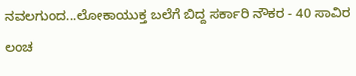ನವಲಗುಂದ...ಲೋಕಾಯುಕ್ತ ಬಲೆಗೆ ಬಿದ್ದ ಸರ್ಕಾರಿ ನೌಕರ - 40 ಸಾವಿರ ಲಂಚ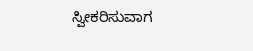ಸ್ವೀಕರಿಸುವಾಗ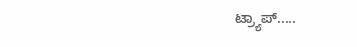ಟ್ರ್ಯಾಪ್.....